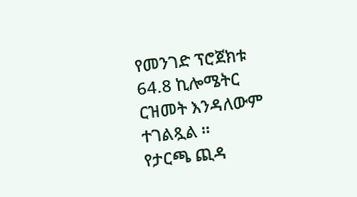የመንገድ ፕሮጀክቱ 64.8 ኪሎሜትር ርዝመት እንዳለውም ተገልጿል ።
የታርጫ ጪዳ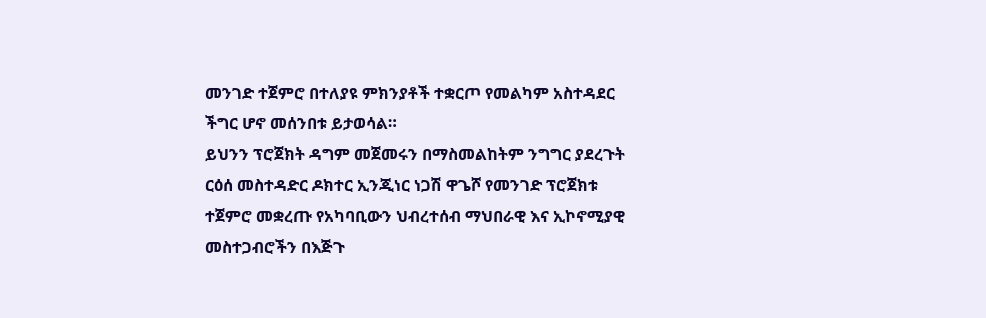መንገድ ተጀምሮ በተለያዩ ምክንያቶች ተቋርጦ የመልካም አስተዳደር ችግር ሆኖ መሰንበቱ ይታወሳል።
ይህንን ፕሮጀክት ዳግም መጀመሩን በማስመልከትም ንግግር ያደረጉት ርዕሰ መስተዳድር ዶክተር ኢንጂነር ነጋሽ ዋጌሾ የመንገድ ፕሮጀክቱ ተጀምሮ መቋረጡ የአካባቢውን ህብረተሰብ ማህበራዊ እና ኢኮኖሚያዊ መስተጋብሮችን በእጅጉ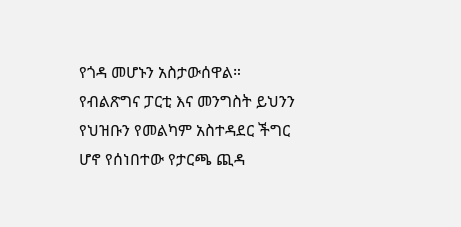የጎዳ መሆኑን አስታውሰዋል።
የብልጽግና ፓርቲ እና መንግስት ይህንን የህዝቡን የመልካም አስተዳደር ችግር ሆኖ የሰነበተው የታርጫ ጪዳ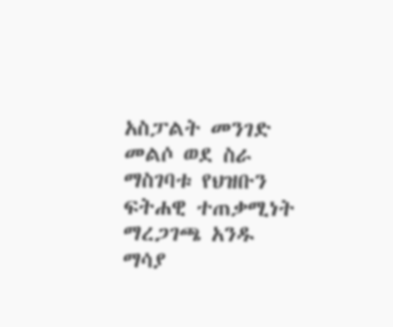አስፓልት መንገድ መልሶ ወደ ስራ ማስገባቱ የህዝቡን ፍትሐዊ ተጠቃሚነት ማረጋገጫ አንዱ ማሳያ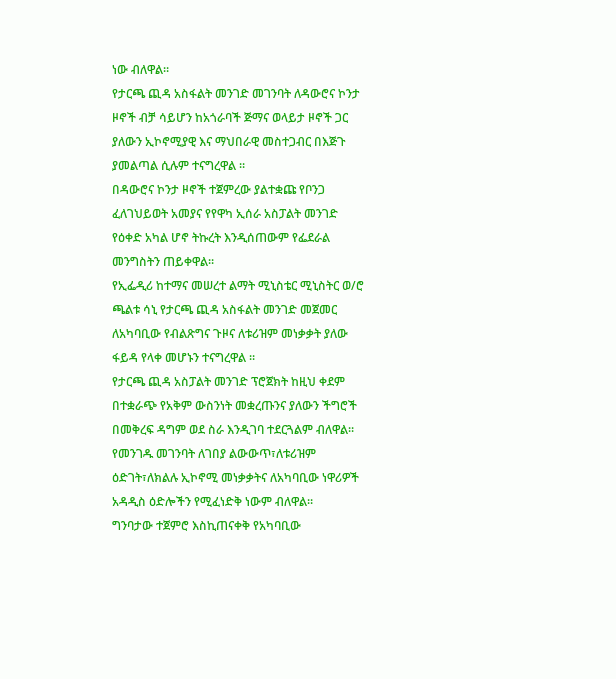ነው ብለዋል።
የታርጫ ጪዳ አስፋልት መንገድ መገንባት ለዳውሮና ኮንታ ዞኖች ብቻ ሳይሆን ከአጎራባች ጅማና ወላይታ ዞኖች ጋር ያለውን ኢኮኖሚያዊ እና ማህበራዊ መስተጋብር በእጅጉ ያመልጣል ሲሉም ተናግረዋል ።
በዳውሮና ኮንታ ዞኖች ተጀምረው ያልተቋጩ የቦንጋ ፈለገህይወት አመያና የየዋካ ኢሰራ አስፓልት መንገድ የዕቀድ አካል ሆኖ ትኩረት እንዲሰጠውም የፌደራል መንግስትን ጠይቀዋል።
የኢፌዲሪ ከተማና መሠረተ ልማት ሚኒስቴር ሚኒስትር ወ/ሮ ጫልቱ ሳኒ የታርጫ ጪዳ አስፋልት መንገድ መጀመር ለአካባቢው የብልጽግና ጉዞና ለቱሪዝም መነቃቃት ያለው ፋይዳ የላቀ መሆኑን ተናግረዋል ።
የታርጫ ጪዳ አስፓልት መንገድ ፕሮጀክት ከዚህ ቀደም በተቋራጭ የአቅም ውስንነት መቋረጡንና ያለውን ችግሮች በመቅረፍ ዳግም ወደ ስራ እንዲገባ ተደርጓልም ብለዋል።
የመንገዱ መገንባት ለገበያ ልውውጥ፣ለቱሪዝም ዕድገት፣ለክልሉ ኢኮኖሚ መነቃቃትና ለአካባቢው ነዋሪዎች አዳዲስ ዕድሎችን የሚፈነድቅ ነውም ብለዋል።
ግንባታው ተጀምሮ እስኪጠናቀቅ የአካባቢው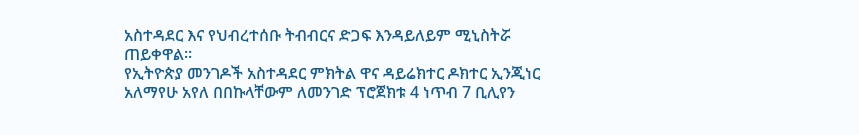አስተዳደር እና የህብረተሰቡ ትብብርና ድጋፍ እንዳይለይም ሚኒስትሯ ጠይቀዋል።
የኢትዮጵያ መንገዶች አስተዳደር ምክትል ዋና ዳይሬክተር ዶክተር ኢንጂነር አለማየሁ አየለ በበኩላቸውም ለመንገድ ፕሮጀክቱ 4 ነጥብ 7 ቢሊየን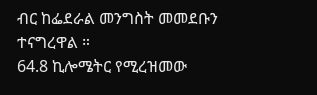ብር ከፌደራል መንግስት መመደቡን ተናግረዋል ።
64.8 ኪሎሜትር የሚረዝመው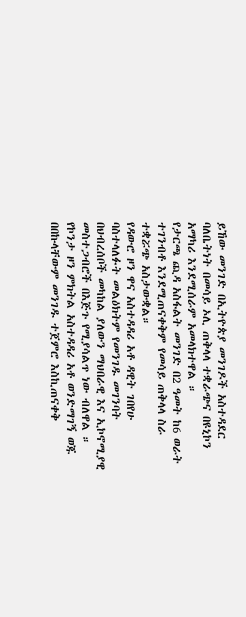ይኸው መንገድ በኢትዮጵያ መንገዶች አስተዳደር ባለቤትነት በመሳይ ኦሊ ጠቅላላ ተቋራጭና በዩኒኮን አማካሪ እንደሚሰራም አመላክተዋል ።
የታርጫ ጪዳ አስፋልት መንገድ በ2 ዓመት ከ6 ወራት ተገንብቶ እንደሚጠናቀቅም የመሳይ ጠቅላላ ስራ ተቋሯጭ አስታውቋል።
የዳውሮ ዞን ዋና አስተዳዳሪ አቶ ዳዊት ገበየሁ ባስተላለፉት መልዕክትም የመንገዱ መገንባት በህብረሰቦች መካከል ያለውን ማህበራዊ እና ኢኮኖሚያዊ መስተጋብሮች በእጅጉ የሚያሳልጥ ነው ብለዋል ።
የኮንታ ዞን ምክትል አስተዳዳሪ አቶ ወንድማገኝ ወጁ በበኩላቸውም መንገዱ ተጀምሮ እስኪጠናቀቅ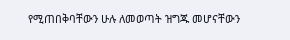የሚጠበቅባቸውን ሁሉ ለመወጣት ዝግጁ መሆናቸውን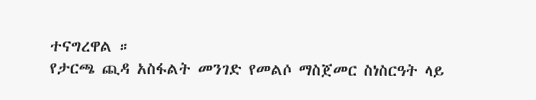ተናግረዋል ።
የታርጫ ጪዳ አስፋልት መንገድ የመልሶ ማስጀመር ስነስርዓት ላይ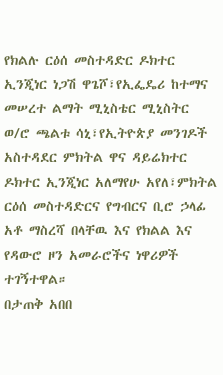የክልሉ ርዕሰ መስተዳድር ዶክተር ኢንጂነር ነጋሽ ዋጌሾ፣የኢፌዴሪ ከተማና መሠረተ ልማት ሚኒስቴር ሚኒስትር ወ/ሮ ጫልቱ ሳኒ፣የኢትዮጵያ መንገዶች አስተዳደር ምክትል ዋና ዳይሬክተር ዶክተር ኢንጂነር አለማየሁ አየለ፣ምክትል ርዕሰ መስተዳድርና የግብርና ቢሮ ኃላፊ አቶ ማስረሻ በላቸዉ እና የክልል እና የዳውሮ ዞን አመራሮችና ነዋሪዎች ተገኝተዋል።
በታጠቅ አበበ